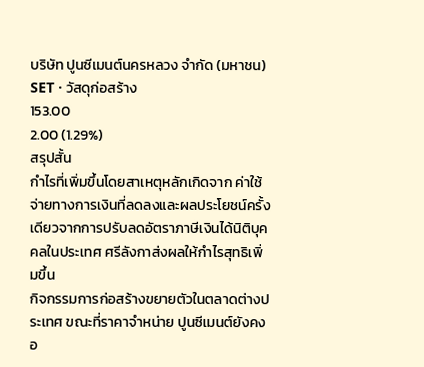บริษัท ปูนซีเมนต์นครหลวง จำกัด (มหาชน)
SET · วัสดุก่อสร้าง
153.00
2.00 (1.29%)
สรุปสั้น
กำไรที่เพิ่มขึ้นโดยสาเหตุหลักเกิดจาก ค่าใช้จ่ายทางการเงินที่ลดลงและผลประโยชน์ครั้งเดียวจากการปรับลดอัตราภาษีเงินได้นิติบุคคลในประเทศ ศรีลังกาส่งผลให้กําไรสุทธิเพิ่มขึ้น
กิจกรรมการก่อสร้างขยายตัวในตลาดต่างประเทศ ขณะที่ราคาจําหน่าย ปูนซีเมนต์ยังคงอ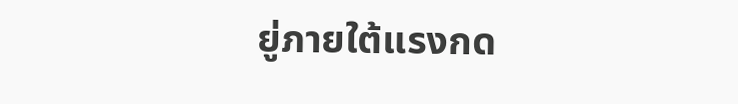ยู่ภายใต้แรงกด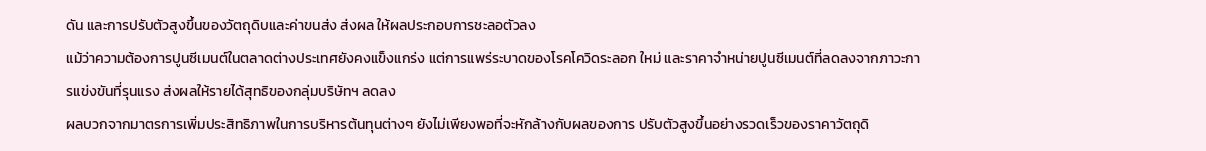ดัน และการปรับตัวสูงขึ้นของวัตถุดิบและค่าขนส่ง ส่งผล ให้ผลประกอบการชะลอตัวลง
แม้ว่าความต้องการปูนซีเมนต์ในตลาดต่างประเทศยังคงแข็งแกร่ง แต่การแพร่ระบาดของโรคโควิดระลอก ใหม่ และราคาจําหน่ายปูนซีเมนต์ที่ลดลงจากภาวะการแข่งขันที่รุนแรง ส่งผลให้รายได้สุทธิของกลุ่มบริษัทฯ ลดลง
ผลบวกจากมาตรการเพิ่มประสิทธิภาพในการบริหารต้นทุนต่างๆ ยังไม่เพียงพอที่จะหักล้างกับผลของการ ปรับตัวสูงขึ้นอย่างรวดเร็วของราคาวัตถุดิ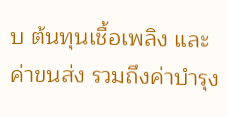บ ต้นทุนเชื้อเพลิง และค่าขนส่ง รวมถึงค่าบํารุง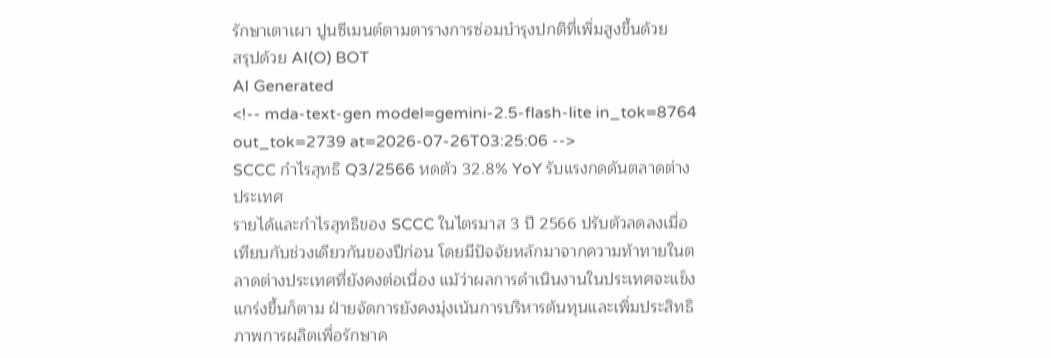รักษาเตาเผา ปูนซีเมนต์ตามตารางการซ่อมบํารุงปกติที่เพิ่มสูงขึ้นด้วย
สรุปด้วย AI(O) BOT
AI Generated
<!-- mda-text-gen model=gemini-2.5-flash-lite in_tok=8764 out_tok=2739 at=2026-07-26T03:25:06 -->
SCCC กำไรสุทธิ Q3/2566 หดตัว 32.8% YoY รับแรงกดดันตลาดต่างประเทศ
รายได้และกำไรสุทธิของ SCCC ในไตรมาส 3 ปี 2566 ปรับตัวลดลงเมื่อเทียบกับช่วงเดียวกันของปีก่อน โดยมีปัจจัยหลักมาจากความท้าทายในตลาดต่างประเทศที่ยังคงต่อเนื่อง แม้ว่าผลการดำเนินงานในประเทศจะแข็งแกร่งขึ้นก็ตาม ฝ่ายจัดการยังคงมุ่งเน้นการบริหารต้นทุนและเพิ่มประสิทธิภาพการผลิตเพื่อรักษาค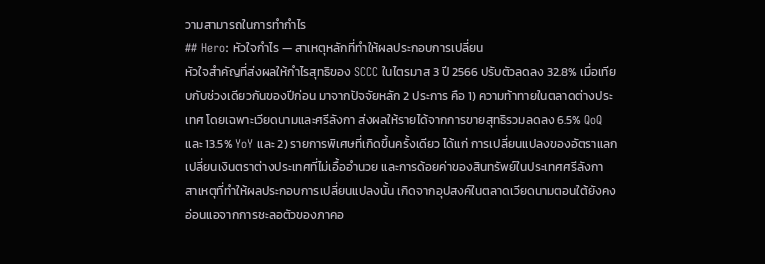วามสามารถในการทำกำไร
## Hero: หัวใจกำไร — สาเหตุหลักที่ทำให้ผลประกอบการเปลี่ยน
หัวใจสำคัญที่ส่งผลให้กำไรสุทธิของ SCCC ในไตรมาส 3 ปี 2566 ปรับตัวลดลง 32.8% เมื่อเทียบกับช่วงเดียวกันของปีก่อน มาจากปัจจัยหลัก 2 ประการ คือ 1) ความท้าทายในตลาดต่างประเทศ โดยเฉพาะเวียดนามและศรีลังกา ส่งผลให้รายได้จากการขายสุทธิรวมลดลง 6.5% QoQ และ 13.5% YoY และ 2) รายการพิเศษที่เกิดขึ้นครั้งเดียว ได้แก่ การเปลี่ยนแปลงของอัตราแลกเปลี่ยนเงินตราต่างประเทศที่ไม่เอื้ออำนวย และการด้อยค่าของสินทรัพย์ในประเทศศรีลังกา
สาเหตุที่ทำให้ผลประกอบการเปลี่ยนแปลงนั้น เกิดจากอุปสงค์ในตลาดเวียดนามตอนใต้ยังคงอ่อนแอจากการชะลอตัวของภาคอ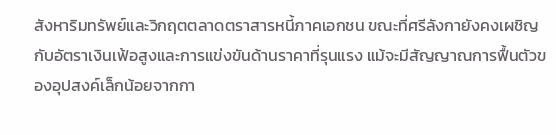สังหาริมทรัพย์และวิกฤตตลาดตราสารหนี้ภาคเอกชน ขณะที่ศรีลังกายังคงเผชิญกับอัตราเงินเฟ้อสูงและการแข่งขันด้านราคาที่รุนแรง แม้จะมีสัญญาณการฟื้นตัวของอุปสงค์เล็กน้อยจากกา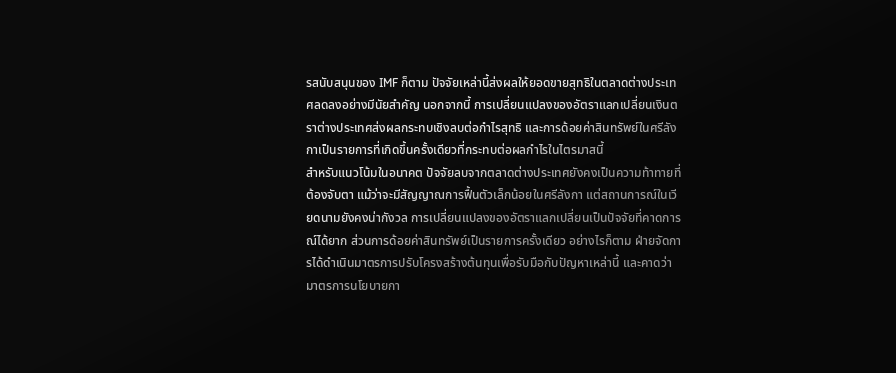รสนับสนุนของ IMF ก็ตาม ปัจจัยเหล่านี้ส่งผลให้ยอดขายสุทธิในตลาดต่างประเทศลดลงอย่างมีนัยสำคัญ นอกจากนี้ การเปลี่ยนแปลงของอัตราแลกเปลี่ยนเงินตราต่างประเทศส่งผลกระทบเชิงลบต่อกำไรสุทธิ และการด้อยค่าสินทรัพย์ในศรีลังกาเป็นรายการที่เกิดขึ้นครั้งเดียวที่กระทบต่อผลกำไรในไตรมาสนี้
สำหรับแนวโน้มในอนาคต ปัจจัยลบจากตลาดต่างประเทศยังคงเป็นความท้าทายที่ต้องจับตา แม้ว่าจะมีสัญญาณการฟื้นตัวเล็กน้อยในศรีลังกา แต่สถานการณ์ในเวียดนามยังคงน่ากังวล การเปลี่ยนแปลงของอัตราแลกเปลี่ยนเป็นปัจจัยที่คาดการณ์ได้ยาก ส่วนการด้อยค่าสินทรัพย์เป็นรายการครั้งเดียว อย่างไรก็ตาม ฝ่ายจัดการได้ดำเนินมาตรการปรับโครงสร้างต้นทุนเพื่อรับมือกับปัญหาเหล่านี้ และคาดว่ามาตรการนโยบายกา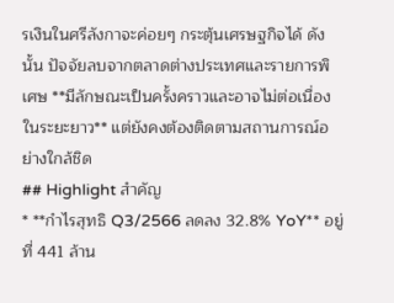รเงินในศรีลังกาจะค่อยๆ กระตุ้นเศรษฐกิจได้ ดังนั้น ปัจจัยลบจากตลาดต่างประเทศและรายการพิเศษ **มีลักษณะเป็นครั้งคราวและอาจไม่ต่อเนื่องในระยะยาว** แต่ยังคงต้องติดตามสถานการณ์อย่างใกล้ชิด
## Highlight สำคัญ
* **กำไรสุทธิ Q3/2566 ลดลง 32.8% YoY** อยู่ที่ 441 ล้าน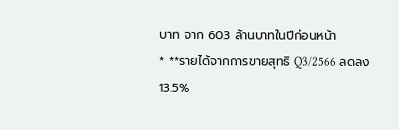บาท จาก 603 ล้านบาทในปีก่อนหน้า
* **รายได้จากการขายสุทธิ Q3/2566 ลดลง 13.5%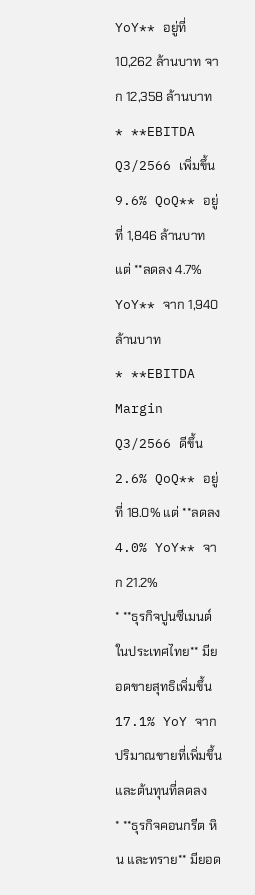YoY** อยู่ที่ 10,262 ล้านบาท จาก 12,358 ล้านบาท
* **EBITDA Q3/2566 เพิ่มขึ้น 9.6% QoQ** อยู่ที่ 1,846 ล้านบาท แต่ **ลดลง 4.7% YoY** จาก 1,940 ล้านบาท
* **EBITDA Margin Q3/2566 ดีขึ้น 2.6% QoQ** อยู่ที่ 18.0% แต่ **ลดลง 4.0% YoY** จาก 21.2%
* **ธุรกิจปูนซีเมนต์ในประเทศไทย** มียอดขายสุทธิเพิ่มขึ้น 17.1% YoY จากปริมาณขายที่เพิ่มขึ้นและต้นทุนที่ลดลง
* **ธุรกิจคอนกรีต หิน และทราย** มียอด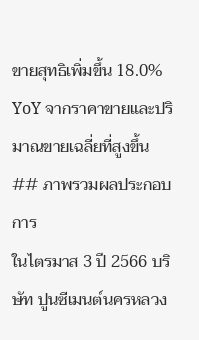ขายสุทธิเพิ่มขึ้น 18.0% YoY จากราคาขายและปริมาณขายเฉลี่ยที่สูงขึ้น
## ภาพรวมผลประกอบการ
ในไตรมาส 3 ปี 2566 บริษัท ปูนซีเมนต์นครหลวง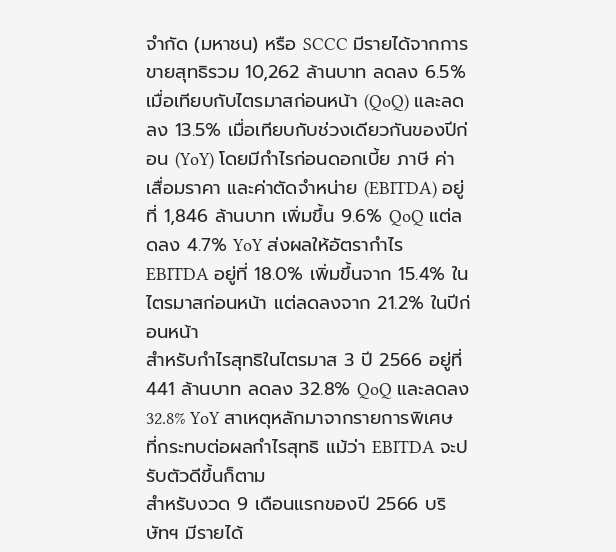จำกัด (มหาชน) หรือ SCCC มีรายได้จากการขายสุทธิรวม 10,262 ล้านบาท ลดลง 6.5% เมื่อเทียบกับไตรมาสก่อนหน้า (QoQ) และลดลง 13.5% เมื่อเทียบกับช่วงเดียวกันของปีก่อน (YoY) โดยมีกำไรก่อนดอกเบี้ย ภาษี ค่าเสื่อมราคา และค่าตัดจำหน่าย (EBITDA) อยู่ที่ 1,846 ล้านบาท เพิ่มขึ้น 9.6% QoQ แต่ลดลง 4.7% YoY ส่งผลให้อัตรากำไร EBITDA อยู่ที่ 18.0% เพิ่มขึ้นจาก 15.4% ในไตรมาสก่อนหน้า แต่ลดลงจาก 21.2% ในปีก่อนหน้า
สำหรับกำไรสุทธิในไตรมาส 3 ปี 2566 อยู่ที่ 441 ล้านบาท ลดลง 32.8% QoQ และลดลง 32.8% YoY สาเหตุหลักมาจากรายการพิเศษที่กระทบต่อผลกำไรสุทธิ แม้ว่า EBITDA จะปรับตัวดีขึ้นก็ตาม
สำหรับงวด 9 เดือนแรกของปี 2566 บริษัทฯ มีรายได้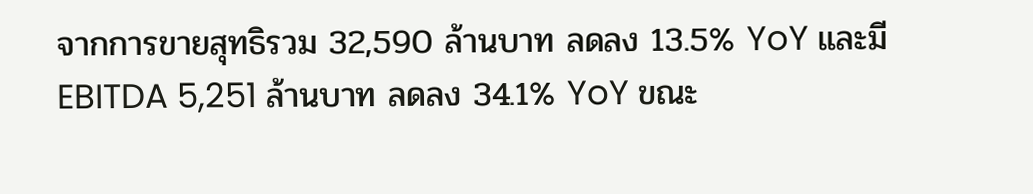จากการขายสุทธิรวม 32,590 ล้านบาท ลดลง 13.5% YoY และมี EBITDA 5,251 ล้านบาท ลดลง 34.1% YoY ขณะ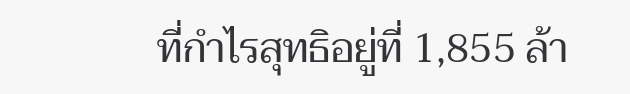ที่กำไรสุทธิอยู่ที่ 1,855 ล้า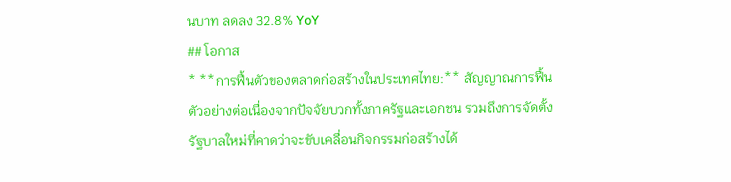นบาท ลดลง 32.8% YoY
## โอกาส
* **การฟื้นตัวของตลาดก่อสร้างในประเทศไทย:** สัญญาณการฟื้นตัวอย่างต่อเนื่องจากปัจจัยบวกทั้งภาครัฐและเอกชน รวมถึงการจัดตั้งรัฐบาลใหม่ที่คาดว่าจะขับเคลื่อนกิจกรรมก่อสร้างได้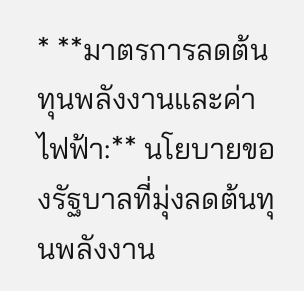* **มาตรการลดต้นทุนพลังงานและค่าไฟฟ้า:** นโยบายของรัฐบาลที่มุ่งลดต้นทุนพลังงาน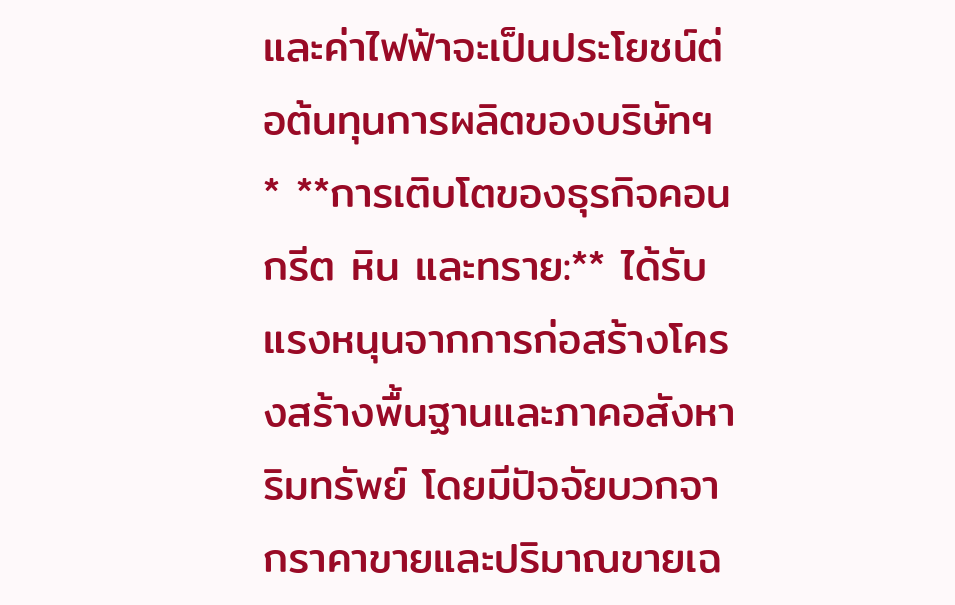และค่าไฟฟ้าจะเป็นประโยชน์ต่อต้นทุนการผลิตของบริษัทฯ
* **การเติบโตของธุรกิจคอนกรีต หิน และทราย:** ได้รับแรงหนุนจากการก่อสร้างโครงสร้างพื้นฐานและภาคอสังหาริมทรัพย์ โดยมีปัจจัยบวกจากราคาขายและปริมาณขายเฉ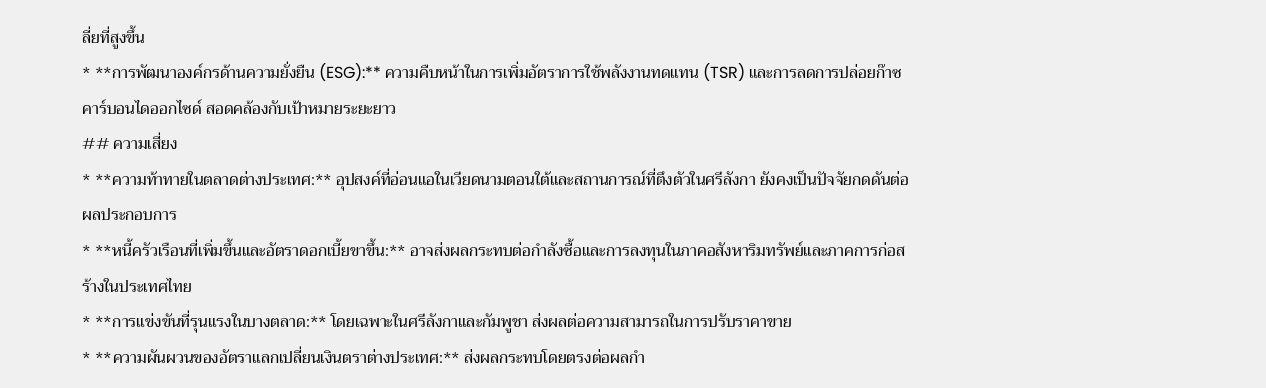ลี่ยที่สูงขึ้น
* **การพัฒนาองค์กรด้านความยั่งยืน (ESG):** ความคืบหน้าในการเพิ่มอัตราการใช้พลังงานทดแทน (TSR) และการลดการปล่อยก๊าซคาร์บอนไดออกไซด์ สอดคล้องกับเป้าหมายระยะยาว
## ความเสี่ยง
* **ความท้าทายในตลาดต่างประเทศ:** อุปสงค์ที่อ่อนแอในเวียดนามตอนใต้และสถานการณ์ที่ตึงตัวในศรีลังกา ยังคงเป็นปัจจัยกดดันต่อผลประกอบการ
* **หนี้ครัวเรือนที่เพิ่มขึ้นและอัตราดอกเบี้ยขาขึ้น:** อาจส่งผลกระทบต่อกำลังซื้อและการลงทุนในภาคอสังหาริมทรัพย์และภาคการก่อสร้างในประเทศไทย
* **การแข่งขันที่รุนแรงในบางตลาด:** โดยเฉพาะในศรีลังกาและกัมพูชา ส่งผลต่อความสามารถในการปรับราคาขาย
* **ความผันผวนของอัตราแลกเปลี่ยนเงินตราต่างประเทศ:** ส่งผลกระทบโดยตรงต่อผลกำ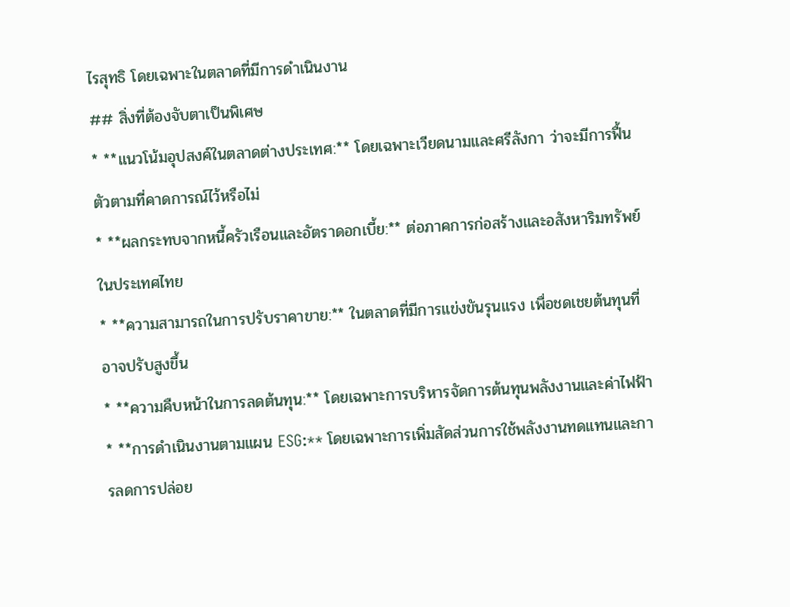ไรสุทธิ โดยเฉพาะในตลาดที่มีการดำเนินงาน
## สิ่งที่ต้องจับตาเป็นพิเศษ
* **แนวโน้มอุปสงค์ในตลาดต่างประเทศ:** โดยเฉพาะเวียดนามและศรีลังกา ว่าจะมีการฟื้นตัวตามที่คาดการณ์ไว้หรือไม่
* **ผลกระทบจากหนี้ครัวเรือนและอัตราดอกเบี้ย:** ต่อภาคการก่อสร้างและอสังหาริมทรัพย์ในประเทศไทย
* **ความสามารถในการปรับราคาขาย:** ในตลาดที่มีการแข่งขันรุนแรง เพื่อชดเชยต้นทุนที่อาจปรับสูงขึ้น
* **ความคืบหน้าในการลดต้นทุน:** โดยเฉพาะการบริหารจัดการต้นทุนพลังงานและค่าไฟฟ้า
* **การดำเนินงานตามแผน ESG:** โดยเฉพาะการเพิ่มสัดส่วนการใช้พลังงานทดแทนและการลดการปล่อย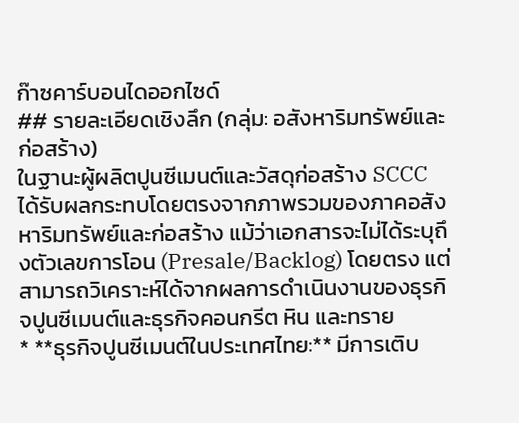ก๊าซคาร์บอนไดออกไซด์
## รายละเอียดเชิงลึก (กลุ่ม: อสังหาริมทรัพย์และก่อสร้าง)
ในฐานะผู้ผลิตปูนซีเมนต์และวัสดุก่อสร้าง SCCC ได้รับผลกระทบโดยตรงจากภาพรวมของภาคอสังหาริมทรัพย์และก่อสร้าง แม้ว่าเอกสารจะไม่ได้ระบุถึงตัวเลขการโอน (Presale/Backlog) โดยตรง แต่สามารถวิเคราะห์ได้จากผลการดำเนินงานของธุรกิจปูนซีเมนต์และธุรกิจคอนกรีต หิน และทราย
* **ธุรกิจปูนซีเมนต์ในประเทศไทย:** มีการเติบ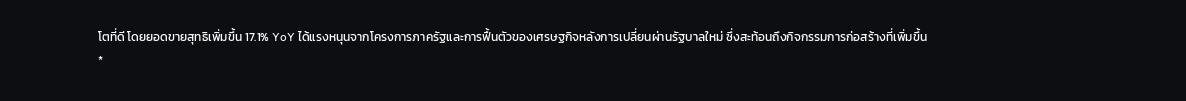โตที่ดี โดยยอดขายสุทธิเพิ่มขึ้น 17.1% YoY ได้แรงหนุนจากโครงการภาครัฐและการฟื้นตัวของเศรษฐกิจหลังการเปลี่ยนผ่านรัฐบาลใหม่ ซึ่งสะท้อนถึงกิจกรรมการก่อสร้างที่เพิ่มขึ้น
*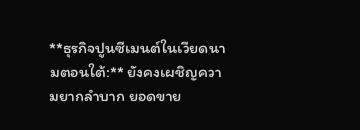**ธุรกิจปูนซีเมนต์ในเวียดนามตอนใต้:** ยังคงเผชิญความยากลำบาก ยอดขาย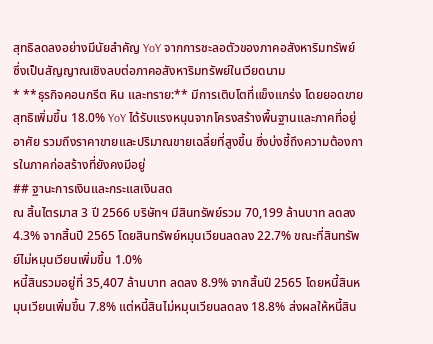สุทธิลดลงอย่างมีนัยสำคัญ YoY จากการชะลอตัวของภาคอสังหาริมทรัพย์ ซึ่งเป็นสัญญาณเชิงลบต่อภาคอสังหาริมทรัพย์ในเวียดนาม
* **ธุรกิจคอนกรีต หิน และทราย:** มีการเติบโตที่แข็งแกร่ง โดยยอดขายสุทธิเพิ่มขึ้น 18.0% YoY ได้รับแรงหนุนจากโครงสร้างพื้นฐานและภาคที่อยู่อาศัย รวมถึงราคาขายและปริมาณขายเฉลี่ยที่สูงขึ้น ซึ่งบ่งชี้ถึงความต้องการในภาคก่อสร้างที่ยังคงมีอยู่
## ฐานะการเงินและกระแสเงินสด
ณ สิ้นไตรมาส 3 ปี 2566 บริษัทฯ มีสินทรัพย์รวม 70,199 ล้านบาท ลดลง 4.3% จากสิ้นปี 2565 โดยสินทรัพย์หมุนเวียนลดลง 22.7% ขณะที่สินทรัพย์ไม่หมุนเวียนเพิ่มขึ้น 1.0%
หนี้สินรวมอยู่ที่ 35,407 ล้านบาท ลดลง 8.9% จากสิ้นปี 2565 โดยหนี้สินหมุนเวียนเพิ่มขึ้น 7.8% แต่หนี้สินไม่หมุนเวียนลดลง 18.8% ส่งผลให้หนี้สิน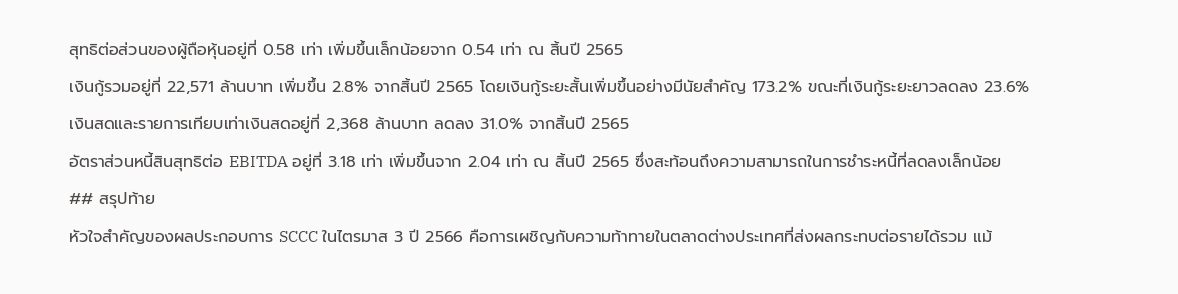สุทธิต่อส่วนของผู้ถือหุ้นอยู่ที่ 0.58 เท่า เพิ่มขึ้นเล็กน้อยจาก 0.54 เท่า ณ สิ้นปี 2565
เงินกู้รวมอยู่ที่ 22,571 ล้านบาท เพิ่มขึ้น 2.8% จากสิ้นปี 2565 โดยเงินกู้ระยะสั้นเพิ่มขึ้นอย่างมีนัยสำคัญ 173.2% ขณะที่เงินกู้ระยะยาวลดลง 23.6%
เงินสดและรายการเทียบเท่าเงินสดอยู่ที่ 2,368 ล้านบาท ลดลง 31.0% จากสิ้นปี 2565
อัตราส่วนหนี้สินสุทธิต่อ EBITDA อยู่ที่ 3.18 เท่า เพิ่มขึ้นจาก 2.04 เท่า ณ สิ้นปี 2565 ซึ่งสะท้อนถึงความสามารถในการชำระหนี้ที่ลดลงเล็กน้อย
## สรุปท้าย
หัวใจสำคัญของผลประกอบการ SCCC ในไตรมาส 3 ปี 2566 คือการเผชิญกับความท้าทายในตลาดต่างประเทศที่ส่งผลกระทบต่อรายได้รวม แม้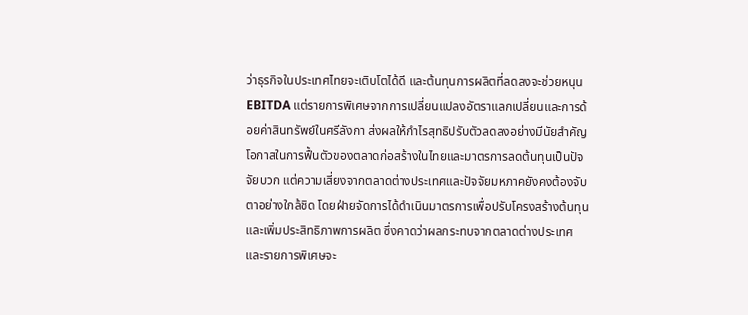ว่าธุรกิจในประเทศไทยจะเติบโตได้ดี และต้นทุนการผลิตที่ลดลงจะช่วยหนุน EBITDA แต่รายการพิเศษจากการเปลี่ยนแปลงอัตราแลกเปลี่ยนและการด้อยค่าสินทรัพย์ในศรีลังกา ส่งผลให้กำไรสุทธิปรับตัวลดลงอย่างมีนัยสำคัญ โอกาสในการฟื้นตัวของตลาดก่อสร้างในไทยและมาตรการลดต้นทุนเป็นปัจจัยบวก แต่ความเสี่ยงจากตลาดต่างประเทศและปัจจัยมหภาคยังคงต้องจับตาอย่างใกล้ชิด โดยฝ่ายจัดการได้ดำเนินมาตรการเพื่อปรับโครงสร้างต้นทุนและเพิ่มประสิทธิภาพการผลิต ซึ่งคาดว่าผลกระทบจากตลาดต่างประเทศและรายการพิเศษจะ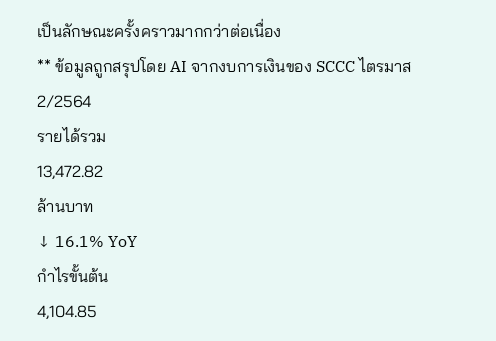เป็นลักษณะครั้งคราวมากกว่าต่อเนื่อง
** ข้อมูลถูกสรุปโดย AI จากงบการเงินของ SCCC ไตรมาส 2/2564
รายได้รวม
13,472.82
ล้านบาท
↓ 16.1% YoY
กำไรขั้นต้น
4,104.85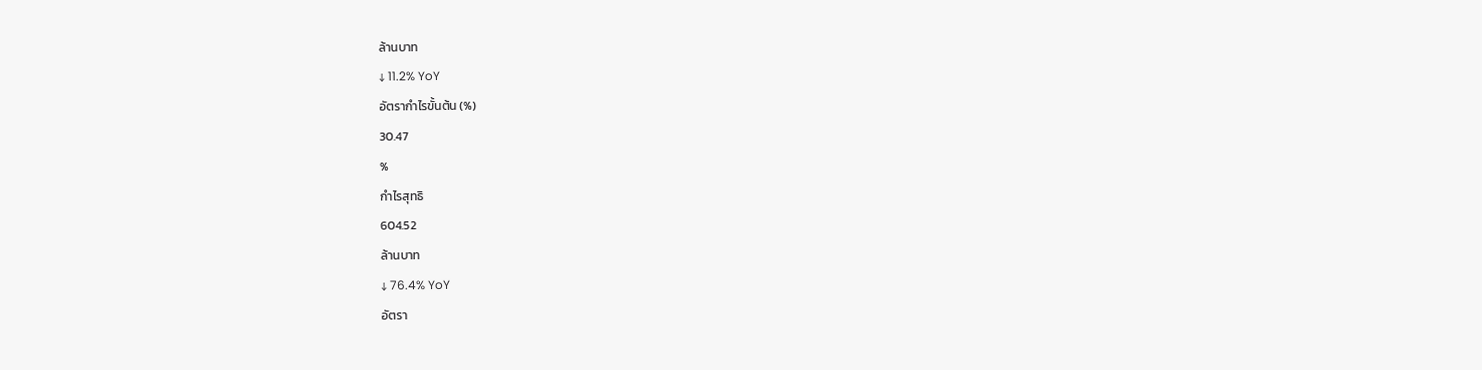ล้านบาท
↓ 11.2% YoY
อัตรากำไรขั้นต้น (%)
30.47
%
กำไรสุทธิ
604.52
ล้านบาท
↓ 76.4% YoY
อัตรา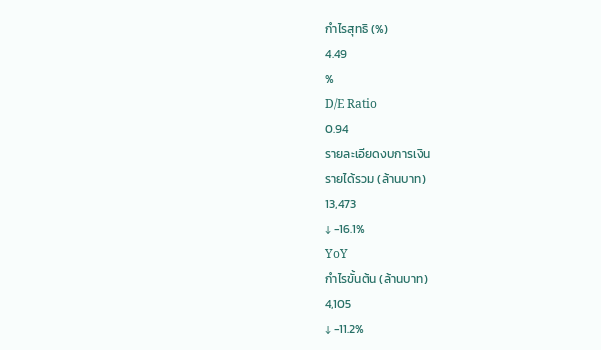กำไรสุทธิ (%)
4.49
%
D/E Ratio
0.94
รายละเอียดงบการเงิน
รายได้รวม (ล้านบาท)
13,473
↓ -16.1%
YoY
กำไรขั้นต้น (ล้านบาท)
4,105
↓ -11.2%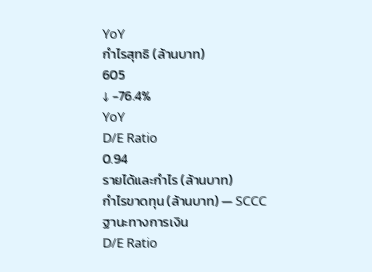YoY
กำไรสุทธิ (ล้านบาท)
605
↓ -76.4%
YoY
D/E Ratio
0.94
รายได้และกำไร (ล้านบาท)
กำไรขาดทุน (ล้านบาท) — SCCC
ฐานะทางการเงิน
D/E Ratio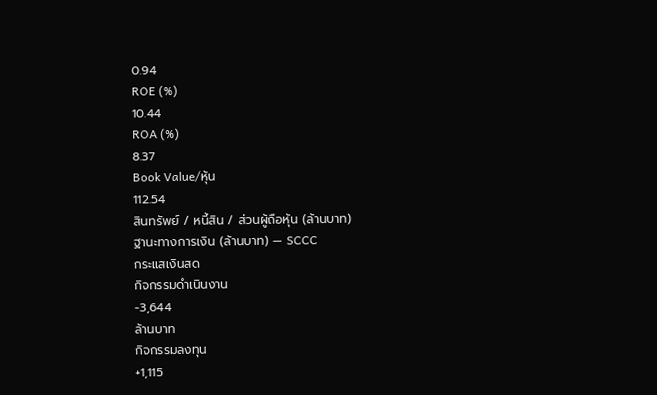0.94
ROE (%)
10.44
ROA (%)
8.37
Book Value/หุ้น
112.54
สินทรัพย์ / หนี้สิน / ส่วนผู้ถือหุ้น (ล้านบาท)
ฐานะทางการเงิน (ล้านบาท) — SCCC
กระแสเงินสด
กิจกรรมดำเนินงาน
-3,644
ล้านบาท
กิจกรรมลงทุน
+1,115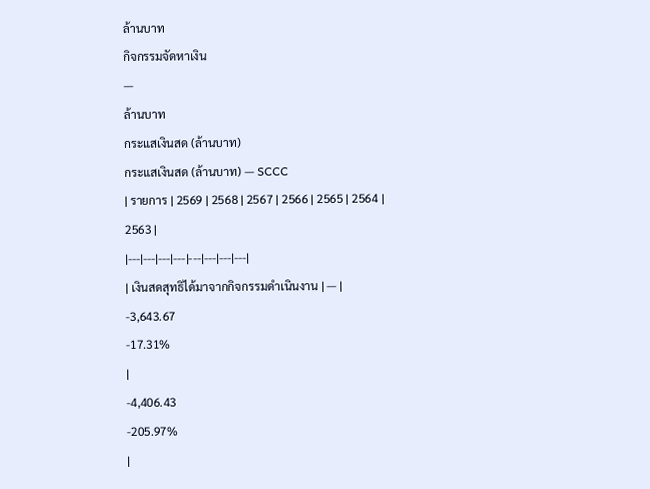ล้านบาท
กิจกรรมจัดหาเงิน
—
ล้านบาท
กระแสเงินสด (ล้านบาท)
กระแสเงินสด (ล้านบาท) — SCCC
| รายการ | 2569 | 2568 | 2567 | 2566 | 2565 | 2564 | 2563 |
|---|---|---|---|---|---|---|---|
| เงินสดสุทธิได้มาจากกิจกรรมดำเนินงาน | — |
-3,643.67
-17.31%
|
-4,406.43
-205.97%
|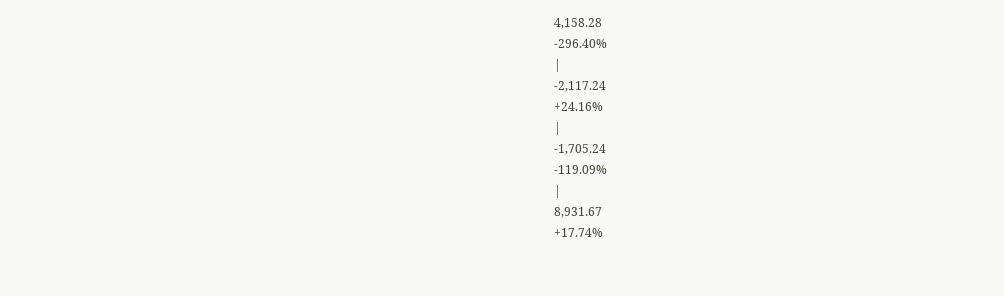4,158.28
-296.40%
|
-2,117.24
+24.16%
|
-1,705.24
-119.09%
|
8,931.67
+17.74%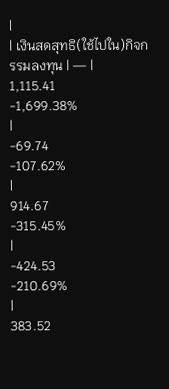|
| เงินสดสุทธิ(ใช้ไปใน)กิจกรรมลงทุน | — |
1,115.41
-1,699.38%
|
-69.74
-107.62%
|
914.67
-315.45%
|
-424.53
-210.69%
|
383.52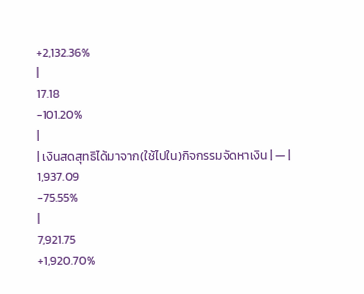+2,132.36%
|
17.18
-101.20%
|
| เงินสดสุทธิได้มาจาก(ใช้ไปใน)กิจกรรมจัดหาเงิน | — |
1,937.09
-75.55%
|
7,921.75
+1,920.70%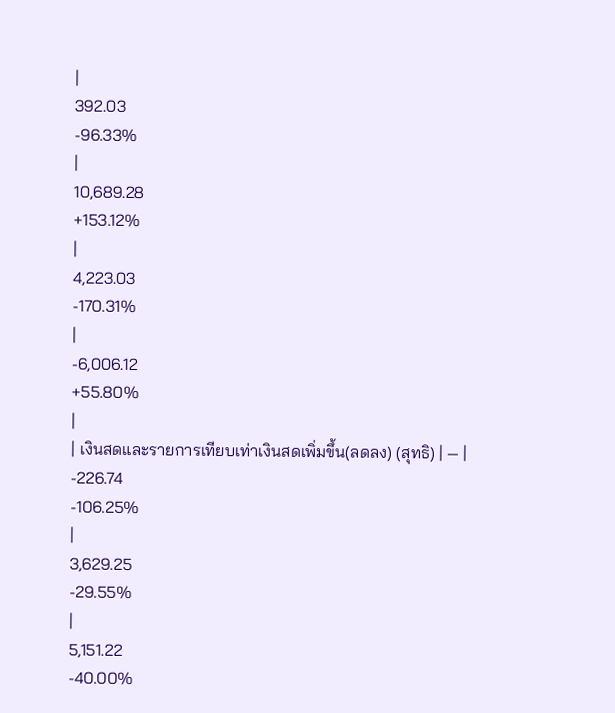|
392.03
-96.33%
|
10,689.28
+153.12%
|
4,223.03
-170.31%
|
-6,006.12
+55.80%
|
| เงินสดและรายการเทียบเท่าเงินสดเพิ่มขึ้น(ลดลง) (สุทธิ) | — |
-226.74
-106.25%
|
3,629.25
-29.55%
|
5,151.22
-40.00%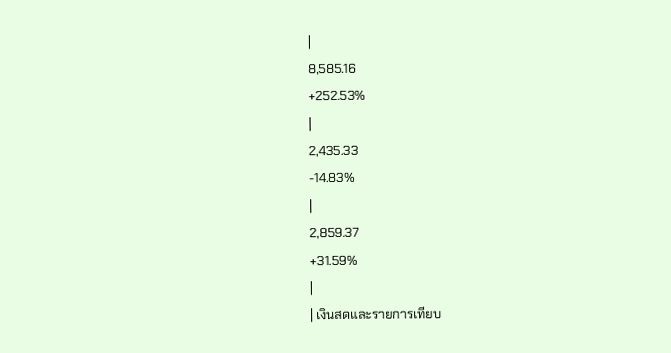|
8,585.16
+252.53%
|
2,435.33
-14.83%
|
2,859.37
+31.59%
|
| เงินสดและรายการเทียบ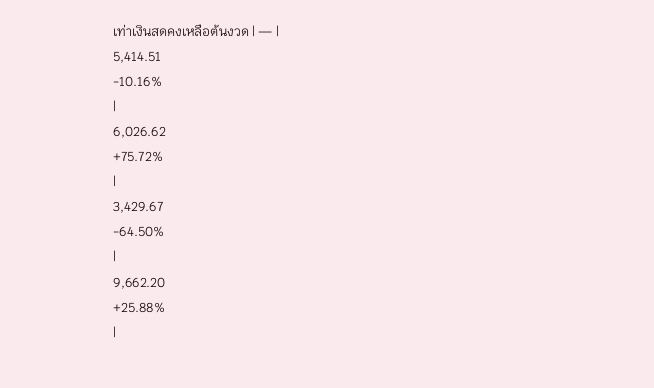เท่าเงินสดคงเหลือต้นงวด | — |
5,414.51
-10.16%
|
6,026.62
+75.72%
|
3,429.67
-64.50%
|
9,662.20
+25.88%
|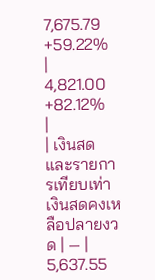7,675.79
+59.22%
|
4,821.00
+82.12%
|
| เงินสดและรายการเทียบเท่าเงินสดคงเหลือปลายงวด | — |
5,637.55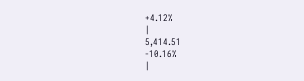+4.12%
|
5,414.51
-10.16%
|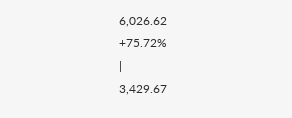6,026.62
+75.72%
|
3,429.67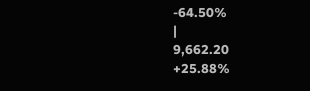-64.50%
|
9,662.20
+25.88%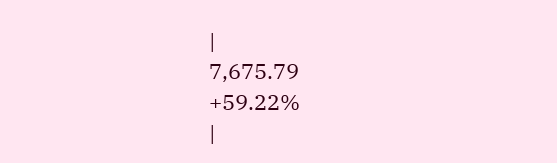|
7,675.79
+59.22%
|